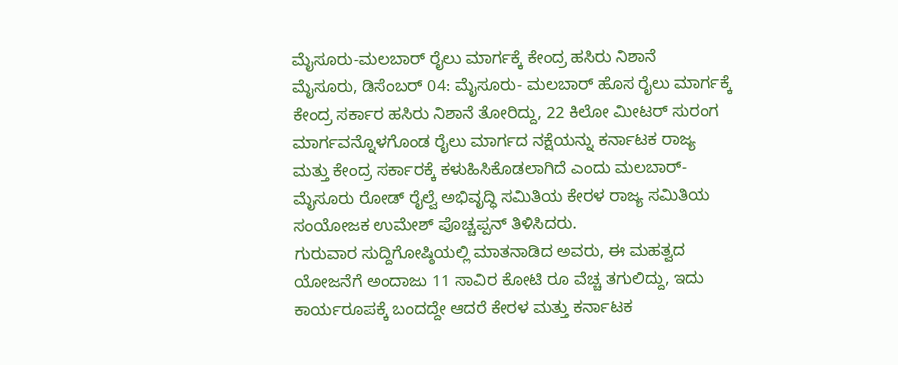ಮೈಸೂರು-ಮಲಬಾರ್ ರೈಲು ಮಾರ್ಗಕ್ಕೆ ಕೇಂದ್ರ ಹಸಿರು ನಿಶಾನೆ
ಮೈಸೂರು, ಡಿಸೆಂಬರ್ 04: ಮೈಸೂರು- ಮಲಬಾರ್ ಹೊಸ ರೈಲು ಮಾರ್ಗಕ್ಕೆ ಕೇಂದ್ರ ಸರ್ಕಾರ ಹಸಿರು ನಿಶಾನೆ ತೋರಿದ್ದು, 22 ಕಿಲೋ ಮೀಟರ್ ಸುರಂಗ ಮಾರ್ಗವನ್ನೊಳಗೊಂಡ ರೈಲು ಮಾರ್ಗದ ನಕ್ಷೆಯನ್ನು ಕರ್ನಾಟಕ ರಾಜ್ಯ ಮತ್ತು ಕೇಂದ್ರ ಸರ್ಕಾರಕ್ಕೆ ಕಳುಹಿಸಿಕೊಡಲಾಗಿದೆ ಎಂದು ಮಲಬಾರ್- ಮೈಸೂರು ರೋಡ್ ರೈಲ್ವೆ ಅಭಿವೃದ್ಧಿ ಸಮಿತಿಯ ಕೇರಳ ರಾಜ್ಯ ಸಮಿತಿಯ ಸಂಯೋಜಕ ಉಮೇಶ್ ಪೊಚ್ಚಪ್ಪನ್ ತಿಳಿಸಿದರು.
ಗುರುವಾರ ಸುದ್ದಿಗೋಷ್ಠಿಯಲ್ಲಿ ಮಾತನಾಡಿದ ಅವರು, ಈ ಮಹತ್ವದ ಯೋಜನೆಗೆ ಅಂದಾಜು 11 ಸಾವಿರ ಕೋಟಿ ರೂ ವೆಚ್ಚ ತಗುಲಿದ್ದು, ಇದು ಕಾರ್ಯರೂಪಕ್ಕೆ ಬಂದದ್ದೇ ಆದರೆ ಕೇರಳ ಮತ್ತು ಕರ್ನಾಟಕ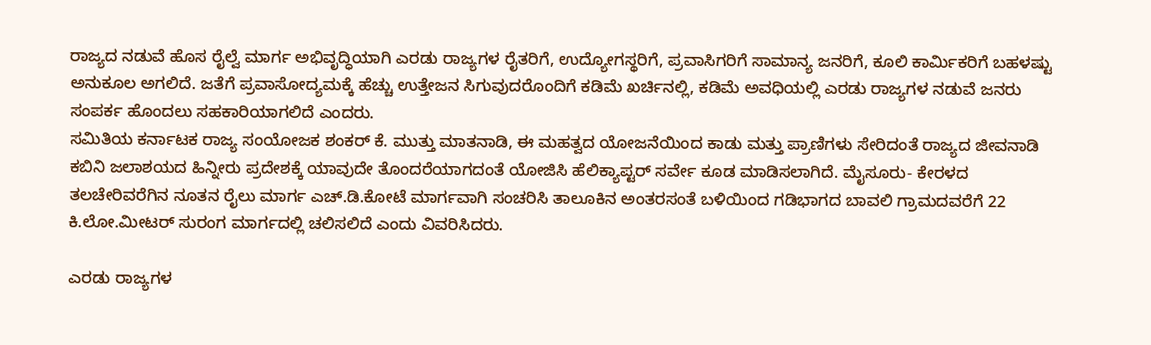ರಾಜ್ಯದ ನಡುವೆ ಹೊಸ ರೈಲ್ವೆ ಮಾರ್ಗ ಅಭಿವೃದ್ಧಿಯಾಗಿ ಎರಡು ರಾಜ್ಯಗಳ ರೈತರಿಗೆ, ಉದ್ಯೋಗಸ್ಥರಿಗೆ, ಪ್ರವಾಸಿಗರಿಗೆ ಸಾಮಾನ್ಯ ಜನರಿಗೆ, ಕೂಲಿ ಕಾರ್ಮಿಕರಿಗೆ ಬಹಳಷ್ಟು ಅನುಕೂಲ ಅಗಲಿದೆ. ಜತೆಗೆ ಪ್ರವಾಸೋದ್ಯಮಕ್ಕೆ ಹೆಚ್ಚು ಉತ್ತೇಜನ ಸಿಗುವುದರೊಂದಿಗೆ ಕಡಿಮೆ ಖರ್ಚಿನಲ್ಲಿ, ಕಡಿಮೆ ಅವಧಿಯಲ್ಲಿ ಎರಡು ರಾಜ್ಯಗಳ ನಡುವೆ ಜನರು ಸಂಪರ್ಕ ಹೊಂದಲು ಸಹಕಾರಿಯಾಗಲಿದೆ ಎಂದರು.
ಸಮಿತಿಯ ಕರ್ನಾಟಕ ರಾಜ್ಯ ಸಂಯೋಜಕ ಶಂಕರ್ ಕೆ. ಮುತ್ತು ಮಾತನಾಡಿ, ಈ ಮಹತ್ವದ ಯೋಜನೆಯಿಂದ ಕಾಡು ಮತ್ತು ಪ್ರಾಣಿಗಳು ಸೇರಿದಂತೆ ರಾಜ್ಯದ ಜೀವನಾಡಿ ಕಬಿನಿ ಜಲಾಶಯದ ಹಿನ್ನೀರು ಪ್ರದೇಶಕ್ಕೆ ಯಾವುದೇ ತೊಂದರೆಯಾಗದಂತೆ ಯೋಜಿಸಿ ಹೆಲಿಕ್ಯಾಪ್ಟರ್ ಸರ್ವೇ ಕೂಡ ಮಾಡಿಸಲಾಗಿದೆ. ಮೈಸೂರು- ಕೇರಳದ ತಲಚೇರಿವರೆಗಿನ ನೂತನ ರೈಲು ಮಾರ್ಗ ಎಚ್.ಡಿ.ಕೋಟೆ ಮಾರ್ಗವಾಗಿ ಸಂಚರಿಸಿ ತಾಲೂಕಿನ ಅಂತರಸಂತೆ ಬಳಿಯಿಂದ ಗಡಿಭಾಗದ ಬಾವಲಿ ಗ್ರಾಮದವರೆಗೆ 22 ಕಿ.ಲೋ.ಮೀಟರ್ ಸುರಂಗ ಮಾರ್ಗದಲ್ಲಿ ಚಲಿಸಲಿದೆ ಎಂದು ವಿವರಿಸಿದರು.

ಎರಡು ರಾಜ್ಯಗಳ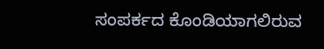ಸಂಪರ್ಕದ ಕೊಂಡಿಯಾಗಲಿರುವ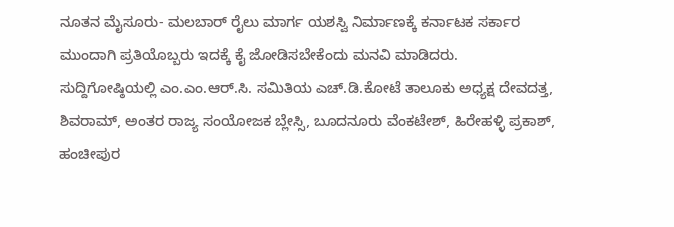ನೂತನ ಮೈಸೂರು- ಮಲಬಾರ್ ರೈಲು ಮಾರ್ಗ ಯಶಸ್ವಿ ನಿರ್ಮಾಣಕ್ಕೆ ಕರ್ನಾಟಕ ಸರ್ಕಾರ ಮುಂದಾಗಿ ಪ್ರತಿಯೊಬ್ಬರು ಇದಕ್ಕೆ ಕೈ ಜೋಡಿಸಬೇಕೆಂದು ಮನವಿ ಮಾಡಿದರು.
ಸುದ್ದಿಗೋಷ್ಠಿಯಲ್ಲಿ ಎಂ.ಎಂ.ಆರ್.ಸಿ. ಸಮಿತಿಯ ಎಚ್.ಡಿ.ಕೋಟೆ ತಾಲೂಕು ಅಧ್ಯಕ್ಷ ದೇವದತ್ತ, ಶಿವರಾಮ್, ಅಂತರ ರಾಜ್ಯ ಸಂಯೋಜಕ ಬ್ಲೇಸ್ಸಿ, ಬೂದನೂರು ವೆಂಕಟೇಶ್, ಹಿರೇಹಳ್ಳಿ ಪ್ರಕಾಶ್, ಹಂಚೀಪುರ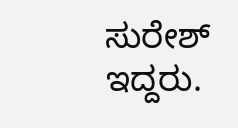ಸುರೇಶ್ ಇದ್ದರು.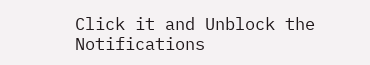Click it and Unblock the Notifications